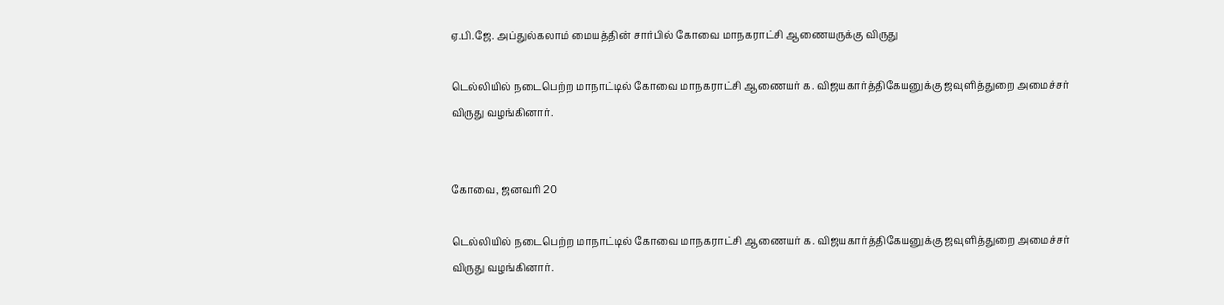ஏ.பி.ஜே. அப்துல்கலாம் மையத்தின் சார்பில் கோவை மாநகராட்சி ஆணையருக்கு விருது

டெல்லியில் நடைபெற்ற மாநாட்டில் கோவை மாநகராட்சி ஆணையர் க. விஜயகார்த்திகேயனுக்கு ஜவுளித்துறை அமைச்சர் விருது வழங்கினார்.


கோவை, ஜனவரி 20

டெல்லியில் நடைபெற்ற மாநாட்டில் கோவை மாநகராட்சி ஆணையர் க. விஜயகார்த்திகேயனுக்கு ஜவுளித்துறை அமைச்சர் விருது வழங்கினார்.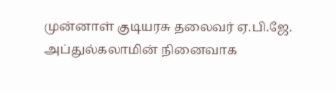முன்னாள் குடியரசு தலைவர் ஏ.பி.ஜே. அப்துல்கலாமின் நினைவாக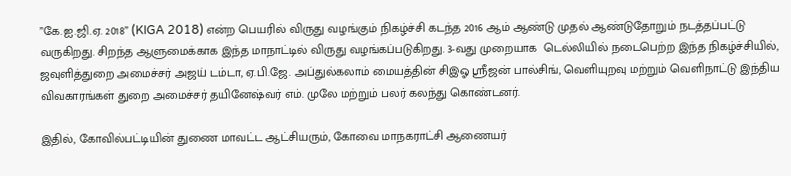”கே.ஐ.ஜி.ஏ. 2018” (KIGA 2018) என்ற பெயரில் விருது வழங்கும் நிகழ்ச்சி கடந்த 2016 ஆம் ஆண்டு முதல் ஆண்டுதோறும் நடத்தப்பட்டு வருகிறது. சிறந்த ஆளுமைக்காக இந்த மாநாட்டில் விருது வழங்கப்படுகிறது. 3-வது முறையாக  டெல்லியில் நடைபெற்ற இந்த நிகழ்ச்சியில், ஜவுளித்துறை அமைச்சர் அஜய் டம்டா, ஏ.பி.ஜே. அப்துல்கலாம் மையத்தின் சிஇஓ ஸ்ரீஜன் பால்சிங், வெளியுறவு மற்றும் வெளிநாட்டு இந்திய விவகாரங்கள் துறை அமைச்சர் தயினேஷ்வர் எம். முலே மற்றும் பலர் கலந்து கொண்டனர்.

இதில், கோவில்பட்டியின் துணை மாவட்ட ஆட்சியரும், கோவை மாநகராட்சி ஆணையர்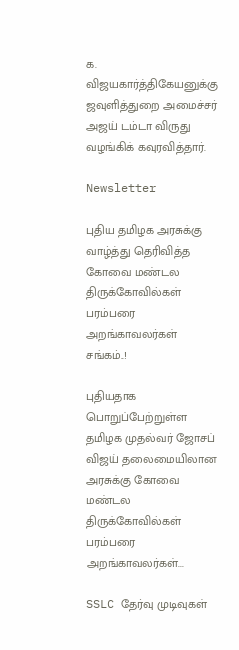க. விஜயகார்த்திகேயனுக்கு ஜவுளித்துறை அமைச்சர் அஜய் டம்டா விருது வழங்கிக் கவுரவித்தார்.

Newsletter

புதிய தமிழக அரசுக்கு வாழ்த்து தெரிவித்த கோவை மண்டல திருக்கோவில்கள் பரம்பரை அறங்காவலர்கள் சங்கம்..!

புதியதாக பொறுப்பேற்றுள்ள தமிழக முதல்வர் ஜோசப் விஜய் தலைமையிலான அரசுக்கு கோவை மண்டல திருக்கோவில்கள் பரம்பரை அறங்காவலர்கள்...

SSLC தேர்வு முடிவுகள்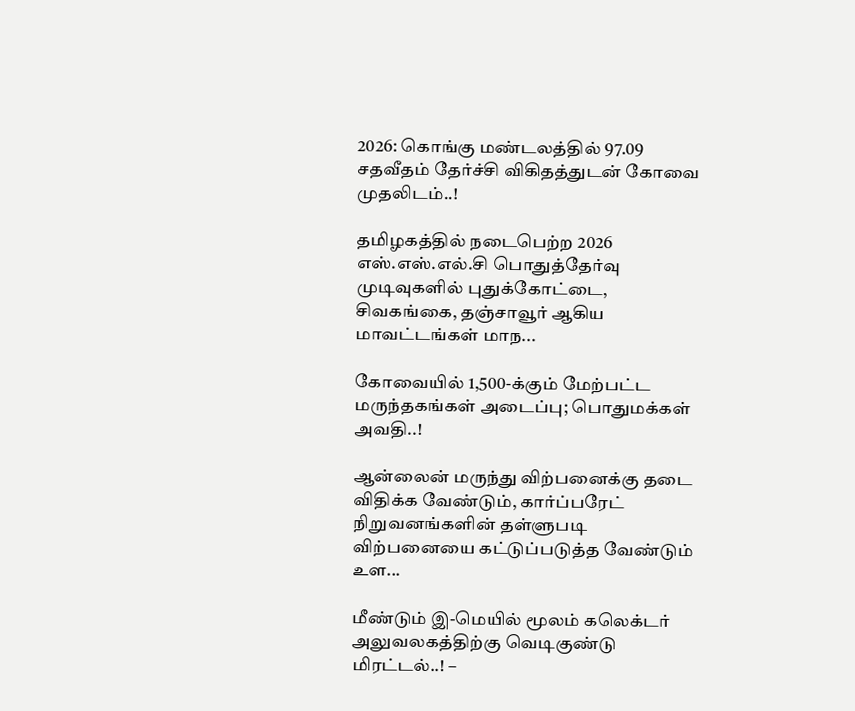2026: கொங்கு மண்டலத்தில் 97.09 சதவீதம் தேர்ச்சி விகிதத்துடன் கோவை முதலிடம்..!

தமிழகத்தில் நடைபெற்ற 2026 எஸ்.எஸ்.எல்.சி பொதுத்தேர்வு முடிவுகளில் புதுக்கோட்டை, சிவகங்கை, தஞ்சாவூர் ஆகிய மாவட்டங்கள் மாந...

கோவையில் 1,500-க்கும் மேற்பட்ட மருந்தகங்கள் அடைப்பு; பொதுமக்கள் அவதி..!

ஆன்லைன் மருந்து விற்பனைக்கு தடை விதிக்க வேண்டும், கார்ப்பரேட் நிறுவனங்களின் தள்ளுபடி விற்பனையை கட்டுப்படுத்த வேண்டும் உள...

மீண்டும் இ-மெயில் மூலம் கலெக்டர் அலுவலகத்திற்கு வெடிகுண்டு மிரட்டல்..! –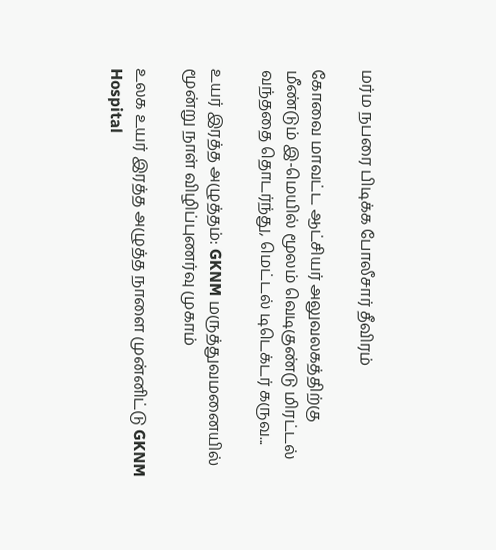மர்ம நபரை பிடிக்க போலீசார் தீவிரம்

கோவை மாவட்ட ஆட்சியர் அலுவலகத்திற்கு மீண்டும் இ-மெயில் மூலம் வெடிகுண்டு மிரட்டல் வந்ததை தொடர்ந்து, மெட்டல் டிடெக்டர் கருவ...

உயர் இரத்த அழுத்தம்: GKNM மருத்துவமனையில் மூன்று நாள் விழிப்புணர்வு முகாம்

உலக உயர் இரத்த அழுத்த நாளை முன்னிட்டு GKNM Hospital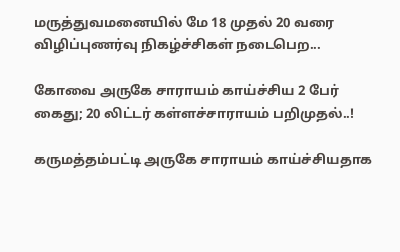மருத்துவமனையில் மே 18 முதல் 20 வரை விழிப்புணர்வு நிகழ்ச்சிகள் நடைபெற...

கோவை அருகே சாராயம் காய்ச்சிய 2 பேர் கைது; 20 லிட்டர் கள்ளச்சாராயம் பறிமுதல்..!

கருமத்தம்பட்டி அருகே சாராயம் காய்ச்சியதாக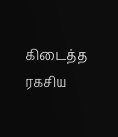கிடைத்த ரகசிய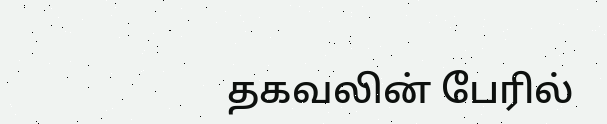தகவலின் பேரில்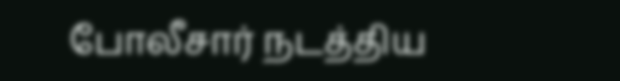போலீசார் நடத்திய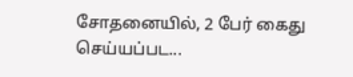சோதனையில், 2 பேர் கைது செய்யப்பட...